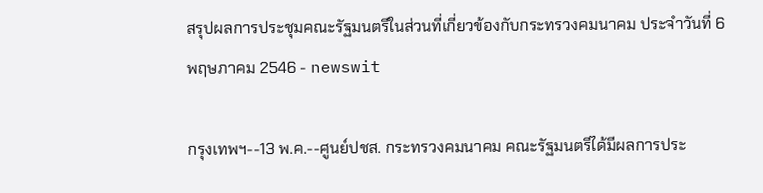สรุปผลการประชุมคณะรัฐมนตรีในส่วนที่เกี่ยวข้องกับกระทรวงคมนาคม ประจำวันที่ 6 พฤษภาคม 2546 - newswit

กรุงเทพฯ--13 พ.ค.--ศูนย์ปชส. กระทรวงคมนาคม คณะรัฐมนตรีได้มีผลการประ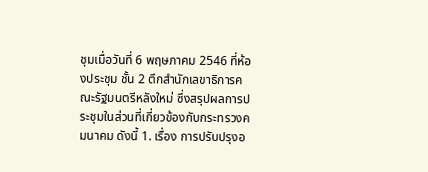ชุมเมื่อวันที่ 6 พฤษภาคม 2546 ที่ห้องประชุม ชั้น 2 ตึกสำนักเลขาธิการคณะรัฐมนตรีหลังใหม่ ซึ่งสรุปผลการประชุมในส่วนที่เกี่ยวข้องกับกระทรวงคมนาคม ดังนี้ 1. เรื่อง การปรับปรุงอ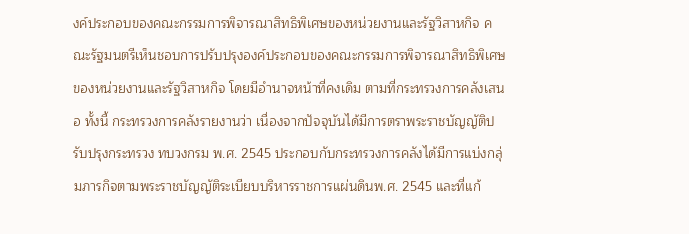งค์ประกอบของคณะกรรมการพิจารณาสิทธิพิเศษของหน่วยงานและรัฐวิสาหกิจ คณะรัฐมนตรีเห็นชอบการปรับปรุงองค์ประกอบของคณะกรรมการพิจารณาสิทธิพิเศษของหน่วยงานและรัฐวิสาหกิจ โดยมีอำนาจหน้าที่คงเดิม ตามที่กระทรวงการคลังเสนอ ทั้งนี้ กระทรวงการคลังรายงานว่า เนื่องจากปัจจุบันได้มีการตราพระราชบัญญัติปรับปรุงกระทรวง ทบวงกรม พ.ศ. 2545 ประกอบกับกระทรวงการคลังได้มีการแบ่งกลุ่มภารกิจตามพระราชบัญญัติระเบียบบริหารราชการแผ่นดินพ.ศ. 2545 และที่แก้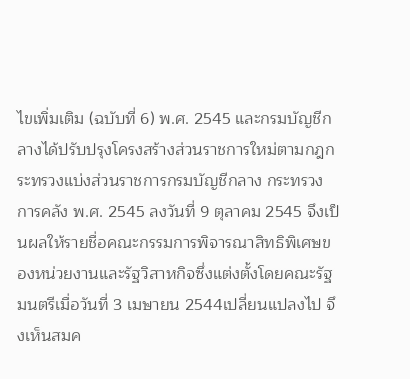ไขเพิ่มเติม (ฉบับที่ 6) พ.ศ. 2545 และกรมบัญชีกลางได้ปรับปรุงโครงสร้างส่วนราชการใหม่ตามกฎกระทรวงแบ่งส่วนราชการกรมบัญชีกลาง กระทรวงการคลัง พ.ศ. 2545 ลงวันที่ 9 ตุลาคม 2545 จึงเป็นผลให้รายชื่อคณะกรรมการพิจารณาสิทธิพิเศษของหน่วยงานและรัฐวิสาหกิจซึ่งแต่งตั้งโดยคณะรัฐมนตรีเมื่อวันที่ 3 เมษายน 2544เปลี่ยนแปลงไป จึงเห็นสมค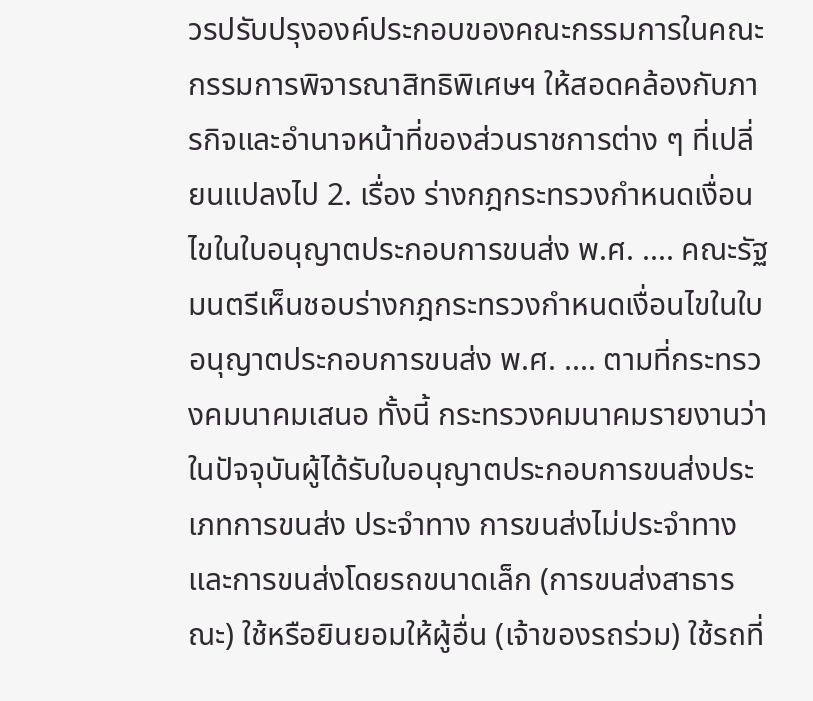วรปรับปรุงองค์ประกอบของคณะกรรมการในคณะกรรมการพิจารณาสิทธิพิเศษฯ ให้สอดคล้องกับภารกิจและอำนาจหน้าที่ของส่วนราชการต่าง ๆ ที่เปลี่ยนแปลงไป 2. เรื่อง ร่างกฎกระทรวงกำหนดเงื่อนไขในใบอนุญาตประกอบการขนส่ง พ.ศ. .... คณะรัฐมนตรีเห็นชอบร่างกฎกระทรวงกำหนดเงื่อนไขในใบอนุญาตประกอบการขนส่ง พ.ศ. .... ตามที่กระทรวงคมนาคมเสนอ ทั้งนี้ กระทรวงคมนาคมรายงานว่า ในปัจจุบันผู้ได้รับใบอนุญาตประกอบการขนส่งประเภทการขนส่ง ประจำทาง การขนส่งไม่ประจำทาง และการขนส่งโดยรถขนาดเล็ก (การขนส่งสาธารณะ) ใช้หรือยินยอมให้ผู้อื่น (เจ้าของรถร่วม) ใช้รถที่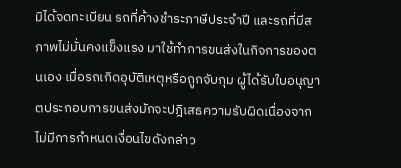มิได้จดทะเบียน รถที่ค้างชำระภาษีประจำปี และรถที่มีสภาพไม่มั่นคงแข็งแรง มาใช้ทำการขนส่งในกิจการของตนเอง เมื่อรถเกิดอุบัติเหตุหรือถูกจับกุม ผู้ได้รับใบอนุญาตประกอบการขนส่งมักจะปฎิเสธความรับผิดเนื่องจากไม่มีการกำหนดเงื่อนไขดังกล่าว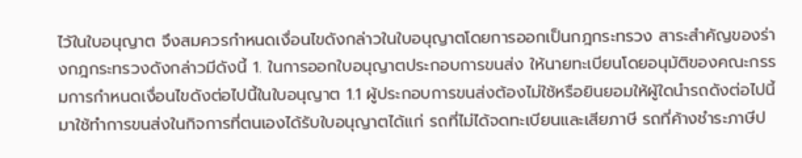ไว้ในใบอนุญาต จึงสมควรกำหนดเงื่อนไขดังกล่าวในใบอนุญาตโดยการออกเป็นกฎกระทรวง สาระสำคัญของร่างกฎกระทรวงดังกล่าวมีดังนี้ 1. ในการออกใบอนุญาตประกอบการขนส่ง ให้นายทะเบียนโดยอนุมัติของคณะกรรมการกำหนดเงื่อนไขดังต่อไปนี้ในใบอนุญาต 1.1 ผู้ประกอบการขนส่งต้องไม่ใช้หรือยินยอมให้ผู้ใดนำรถดังต่อไปนี้มาใช้ทำการขนส่งในกิจการที่ตนเองได้รับใบอนุญาตได้แก่ รถที่ไม่ได้จดทะเบียนและเสียภาษี รถที่ค้างชำระภาษีป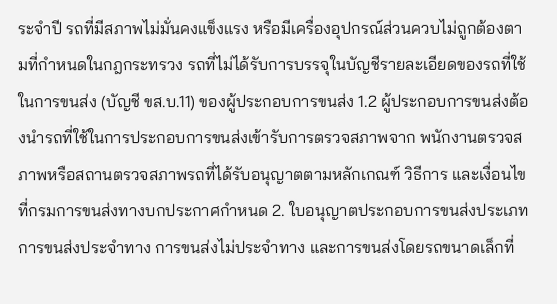ระจำปี รถที่มีสภาพไม่มั่นคงแข็งแรง หรือมีเครื่องอุปกรณ์ส่วนควบไม่ถูกต้องตามที่กำหนดในกฎกระทรวง รถที่ไม่ได้รับการบรรจุในบัญชีรายละเอียดของรถที่ใช้ในการขนส่ง (บัญชี ขส.บ.11) ของผู้ประกอบการขนส่ง 1.2 ผู้ประกอบการขนส่งต้องนำรถที่ใช้ในการประกอบการขนส่งเข้ารับการตรวจสภาพจาก พนักงานตรวจสภาพหรือสถานตรวจสภาพรถที่ได้รับอนุญาตตามหลักเกณฑ์ วิธีการ และเงื่อนไขที่กรมการขนส่งทางบกประกาศกำหนด 2. ใบอนุญาตประกอบการขนส่งประเภทการขนส่งประจำทาง การขนส่งไม่ประจำทาง และการขนส่งโดยรถขนาดเล็กที่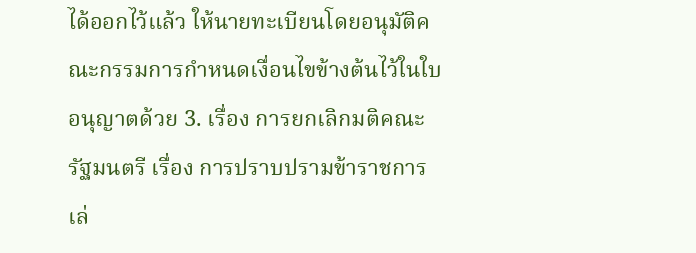ได้ออกไว้แล้ว ให้นายทะเบียนโดยอนุมัติคณะกรรมการกำหนดเงื่อนไขข้างต้นไว้ในใบอนุญาตด้วย 3. เรื่อง การยกเลิกมติคณะรัฐมนตรี เรื่อง การปราบปรามข้าราชการเล่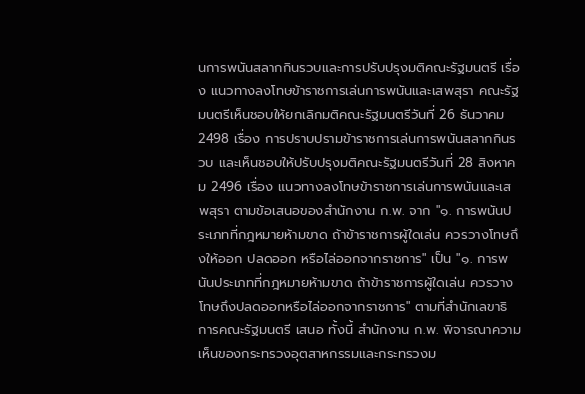นการพนันสลากกินรวบและการปรับปรุงมติคณะรัฐมนตรี เรื่อง แนวทางลงโทษข้าราชการเล่นการพนันและเสพสุรา คณะรัฐมนตรีเห็นชอบให้ยกเลิกมติคณะรัฐมนตรีวันที่ 26 ธันวาคม 2498 เรื่อง การปราบปรามข้าราชการเล่นการพนันสลากกินรวบ และเห็นชอบให้ปรับปรุงมติคณะรัฐมนตรีวันที่ 28 สิงหาคม 2496 เรื่อง แนวทางลงโทษข้าราชการเล่นการพนันและเสพสุรา ตามข้อเสนอของสำนักงาน ก.พ. จาก "๑. การพนันประเภทที่กฎหมายห้ามขาด ถ้าข้าราชการผู้ใดเล่น ควรวางโทษถึงให้ออก ปลดออก หรือไล่ออกจากราชการ" เป็น "๑. การพนันประเภทที่กฎหมายห้ามขาด ถ้าข้าราชการผู้ใดเล่น ควรวางโทษถึงปลดออกหรือไล่ออกจากราชการ" ตามที่สำนักเลขาธิการคณะรัฐมนตรี เสนอ ทั้งนี้ สำนักงาน ก.พ. พิจารณาความเห็นของกระทรวงอุตสาหกรรมและกระทรวงม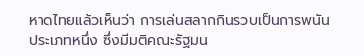หาดไทยแล้วเห็นว่า การเล่นสลากกินรวบเป็นการพนันประเภทหนึ่ง ซึ่งมีมติคณะรัฐมน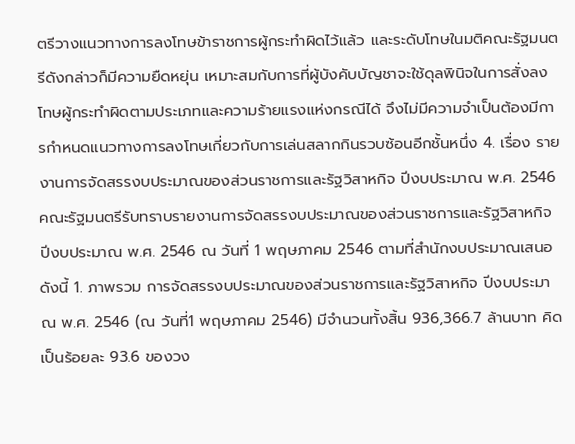ตรีวางแนวทางการลงโทษข้าราชการผู้กระทำผิดไว้แล้ว และระดับโทษในมติคณะรัฐมนตรีดังกล่าวก็มีความยืดหยุ่น เหมาะสมกับการที่ผู้บังคับบัญชาจะใช้ดุลพินิจในการสั่งลงโทษผู้กระทำผิดตามประเภทและความร้ายแรงแห่งกรณีได้ จึงไม่มีความจำเป็นต้องมีการกำหนดแนวทางการลงโทษเกี่ยวกับการเล่นสลากกินรวบซ้อนอีกชั้นหนึ่ง 4. เรื่อง รายงานการจัดสรรงบประมาณของส่วนราชการและรัฐวิสาหกิจ ปีงบประมาณ พ.ศ. 2546 คณะรัฐมนตรีรับทราบรายงานการจัดสรรงบประมาณของส่วนราชการและรัฐวิสาหกิจ ปีงบประมาณ พ.ศ. 2546 ณ วันที่ 1 พฤษภาคม 2546 ตามที่สำนักงบประมาณเสนอ ดังนี้ 1. ภาพรวม การจัดสรรงบประมาณของส่วนราชการและรัฐวิสาหกิจ ปีงบประมาณ พ.ศ. 2546 (ณ วันที่1 พฤษภาคม 2546) มีจำนวนทั้งสิ้น 936,366.7 ล้านบาท คิดเป็นร้อยละ 93.6 ของวง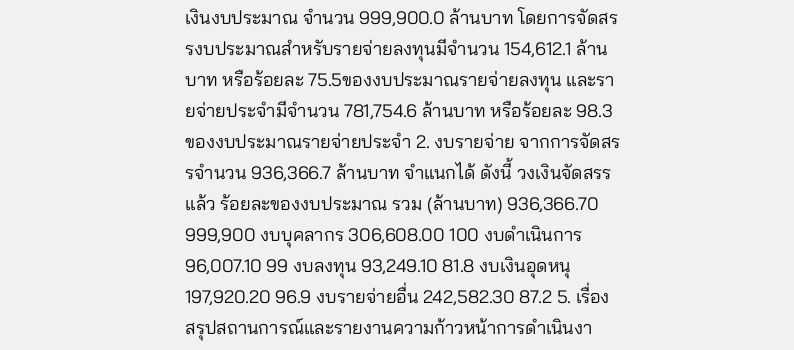เงินงบประมาณ จำนวน 999,900.0 ล้านบาท โดยการจัดสรรงบประมาณสำหรับรายจ่ายลงทุนมีจำนวน 154,612.1 ล้านบาท หรือร้อยละ 75.5ของงบประมาณรายจ่ายลงทุน และรายจ่ายประจำมีจำนวน 781,754.6 ล้านบาท หรือร้อยละ 98.3 ของงบประมาณรายจ่ายประจำ 2. งบรายจ่าย จากการจัดสรรจำนวน 936,366.7 ล้านบาท จำแนกได้ ดังนี้ วงเงินจัดสรรแล้ว ร้อยละของงบประมาณ รวม (ล้านบาท) 936,366.70 999,900 งบบุคลากร 306,608.00 100 งบดำเนินการ 96,007.10 99 งบลงทุน 93,249.10 81.8 งบเงินอุดหนุ 197,920.20 96.9 งบรายจ่ายอื่น 242,582.30 87.2 5. เรื่อง สรุปสถานการณ์และรายงานความก้าวหน้าการดำเนินงา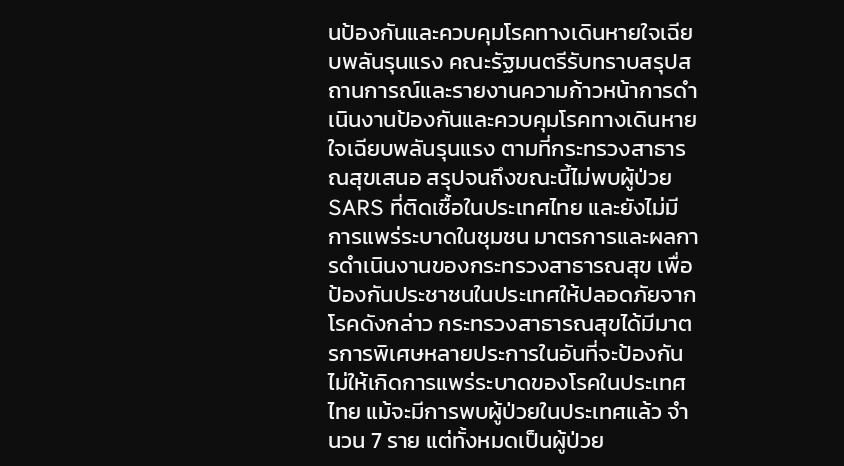นป้องกันและควบคุมโรคทางเดินหายใจเฉียบพลันรุนแรง คณะรัฐมนตรีรับทราบสรุปสถานการณ์และรายงานความก้าวหน้าการดำเนินงานป้องกันและควบคุมโรคทางเดินหายใจเฉียบพลันรุนแรง ตามที่กระทรวงสาธารณสุขเสนอ สรุปจนถึงขณะนี้ไม่พบผู้ป่วย SARS ที่ติดเชื้อในประเทศไทย และยังไม่มีการแพร่ระบาดในชุมชน มาตรการและผลการดำเนินงานของกระทรวงสาธารณสุข เพื่อป้องกันประชาชนในประเทศให้ปลอดภัยจากโรคดังกล่าว กระทรวงสาธารณสุขได้มีมาตรการพิเศษหลายประการในอันที่จะป้องกันไม่ให้เกิดการแพร่ระบาดของโรคในประเทศไทย แม้จะมีการพบผู้ป่วยในประเทศแล้ว จำนวน 7 ราย แต่ทั้งหมดเป็นผู้ป่วย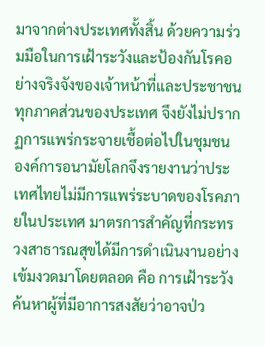มาจากต่างประเทศทั้งสิ้น ด้วยความร่วมมือในการเฝ้าระวังและป้องกันโรคอย่างจริงจังของเจ้าหน้าที่และประชาชนทุกภาคส่วนของประเทศ จึงยังไม่ปรากฏการแพร่กระจายเชื้อต่อไปในชุมชน องค์การอนามัยโลกจึงรายงานว่าประเทศไทยไม่มีการแพร่ระบาดของโรคภายในประเทศ มาตรการสำคัญที่กระทรวงสาธารณสุขได้มีการดำเนินงานอย่างเข้มงวดมาโดยตลอด คือ การเฝ้าระวังค้นหาผู้ที่มีอาการสงสัยว่าอาจป่ว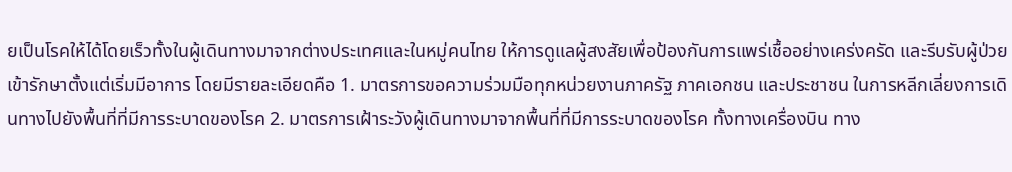ยเป็นโรคให้ได้โดยเร็วทั้งในผู้เดินทางมาจากต่างประเทศและในหมู่คนไทย ให้การดูแลผู้สงสัยเพื่อป้องกันการแพร่เชื้ออย่างเคร่งครัด และรีบรับผู้ป่วยเข้ารักษาตั้งแต่เริ่มมีอาการ โดยมีรายละเอียดคือ 1. มาตรการขอความร่วมมือทุกหน่วยงานภาครัฐ ภาคเอกชน และประชาชน ในการหลีกเลี่ยงการเดินทางไปยังพื้นที่ที่มีการระบาดของโรค 2. มาตรการเฝ้าระวังผู้เดินทางมาจากพื้นที่ที่มีการระบาดของโรค ทั้งทางเครื่องบิน ทาง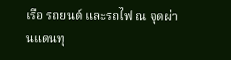เรือ รถยนต์ และรถไฟ ณ จุดผ่านแดนทุ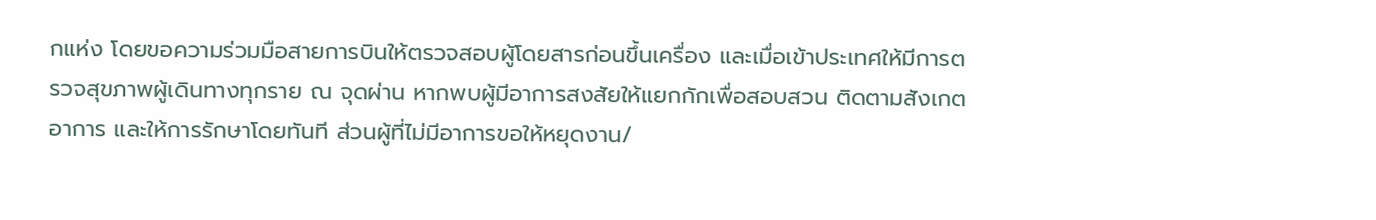กแห่ง โดยขอความร่วมมือสายการบินให้ตรวจสอบผู้โดยสารก่อนขึ้นเครื่อง และเมื่อเข้าประเทศให้มีการตรวจสุขภาพผู้เดินทางทุกราย ณ จุดผ่าน หากพบผู้มีอาการสงสัยให้แยกกักเพื่อสอบสวน ติดตามสังเกตอาการ และให้การรักษาโดยทันที ส่วนผู้ที่ไม่มีอาการขอให้หยุดงาน/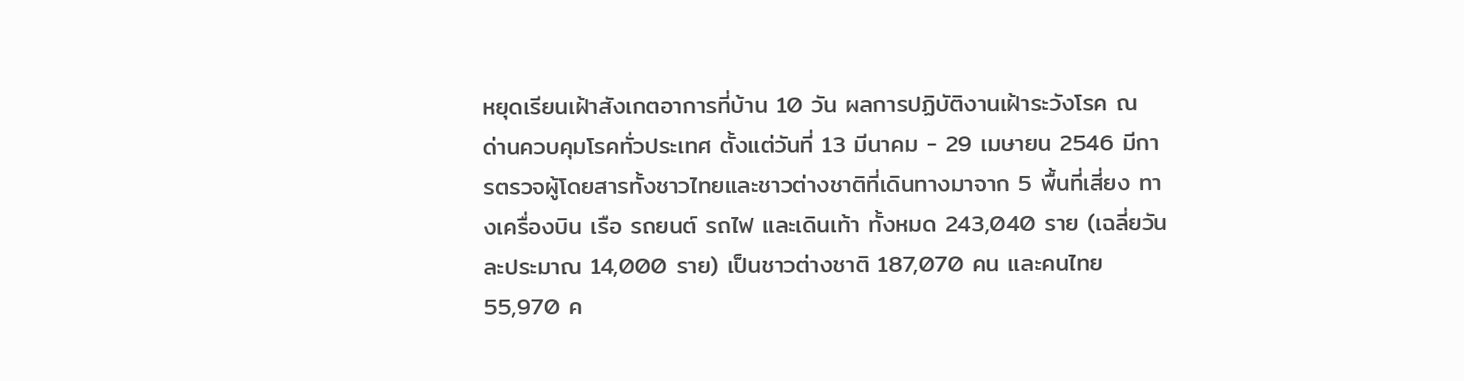หยุดเรียนเฝ้าสังเกตอาการที่บ้าน 10 วัน ผลการปฏิบัติงานเฝ้าระวังโรค ณ ด่านควบคุมโรคทั่วประเทศ ตั้งแต่วันที่ 13 มีนาคม - 29 เมษายน 2546 มีการตรวจผู้โดยสารทั้งชาวไทยและชาวต่างชาติที่เดินทางมาจาก 5 พื้นที่เสี่ยง ทางเครื่องบิน เรือ รถยนต์ รถไฟ และเดินเท้า ทั้งหมด 243,040 ราย (เฉลี่ยวันละประมาณ 14,000 ราย) เป็นชาวต่างชาติ 187,070 คน และคนไทย 55,970 ค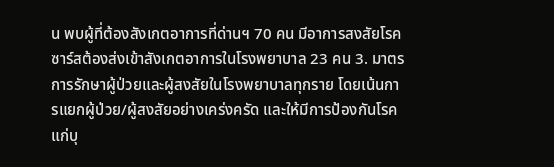น พบผู้ที่ต้องสังเกตอาการที่ด่านฯ 70 คน มีอาการสงสัยโรคซาร์สต้องส่งเข้าสังเกตอาการในโรงพยาบาล 23 คน 3. มาตรการรักษาผู้ป่วยและผู้สงสัยในโรงพยาบาลทุกราย โดยเน้นการแยกผู้ป่วย/ผู้สงสัยอย่างเคร่งครัด และให้มีการป้องกันโรคแก่บุ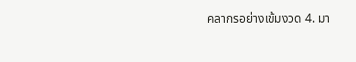คลากรอย่างเข้มงวด 4. มา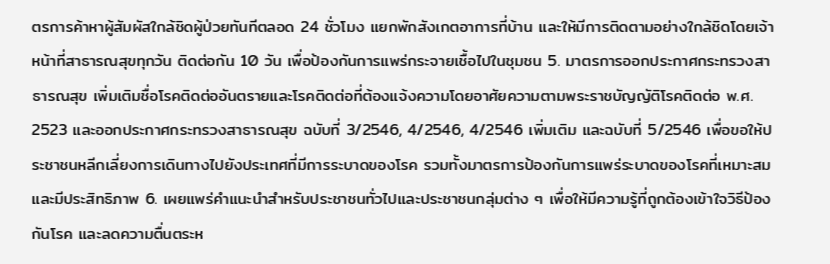ตรการค้าหาผู้สัมผัสใกล้ชิดผู้ป่วยทันทีตลอด 24 ชั่วโมง แยกพักสังเกตอาการที่บ้าน และให้มีการติดตามอย่างใกล้ชิดโดยเจ้าหน้าที่สาธารณสุขทุกวัน ติดต่อกัน 10 วัน เพื่อป้องกันการแพร่กระจายเชื้อไปในชุมชน 5. มาตรการออกประกาศกระทรวงสาธารณสุข เพิ่มเติมชื่อโรคติดต่ออันตรายและโรคติดต่อที่ต้องแจ้งความโดยอาศัยความตามพระราชบัญญัติโรคติดต่อ พ.ศ. 2523 และออกประกาศกระทรวงสาธารณสุข ฉบับที่ 3/2546, 4/2546, 4/2546 เพิ่มเติม และฉบับที่ 5/2546 เพื่อขอให้ประชาชนหลีกเลี่ยงการเดินทางไปยังประเทศที่มีการระบาดของโรค รวมทั้งมาตรการป้องกันการแพร่ระบาดของโรคที่เหมาะสมและมีประสิทธิภาพ 6. เผยแพร่คำแนะนำสำหรับประชาชนทั่วไปและประชาชนกลุ่มต่าง ๆ เพื่อให้มีความรู้ที่ถูกต้องเข้าใจวิธีป้องกันโรค และลดความตื่นตระห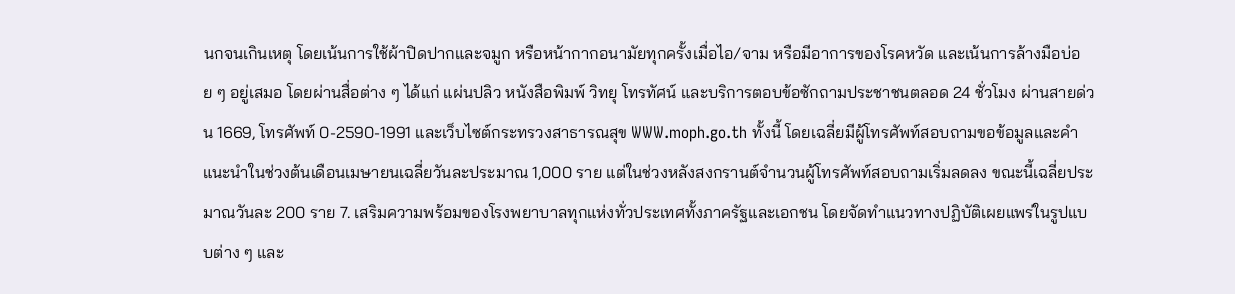นกจนเกินเหตุ โดยเน้นการใช้ผ้าปิดปากและจมูก หรือหน้ากากอนามัยทุกครั้งเมื่อไอ/จาม หรือมีอาการของโรคหวัด และเน้นการล้างมือบ่อย ๆ อยู่เสมอ โดยผ่านสื่อต่าง ๆ ได้แก่ แผ่นปลิว หนังสือพิมพ์ วิทยุ โทรทัศน์ และบริการตอบข้อซักถามประชาชนตลอด 24 ชั่วโมง ผ่านสายด่วน 1669, โทรศัพท์ 0-2590-1991 และเว็บไซต์กระทรวงสาธารณสุข WWW.moph.go.th ทั้งนี้ โดยเฉลี่ยมีผู้โทรศัพท์สอบถามขอข้อมูลและคำแนะนำในช่วงต้นเดือนเมษายนเฉลี่ยวันละประมาณ 1,000 ราย แต่ในช่วงหลังสงกรานต์จำนวนผู้โทรศัพท์สอบถามเริ่มลดลง ขณะนี้เฉลี่ยประมาณวันละ 200 ราย 7. เสริมความพร้อมของโรงพยาบาลทุกแห่งทั่วประเทศทั้งภาครัฐและเอกชน โดยจัดทำแนวทางปฏิบัติเผยแพร่ในรูปแบบต่าง ๆ และ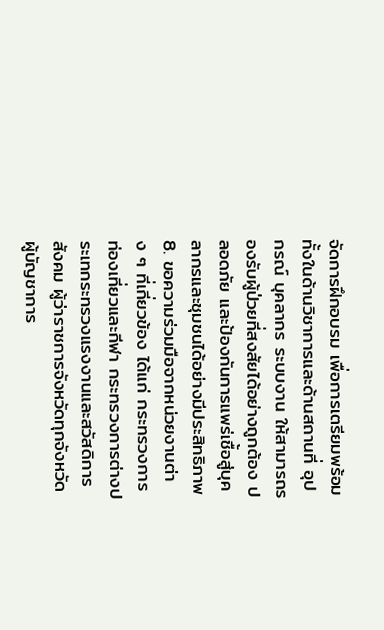จัดการฝึกอบรม เพื่อการเตรียมพร้อมทั้งในด้านวิชาการและด้านสถานที่ อุปกรณ์ บุคลากร ระบบงาน ให้สามารถรองรับผู้ป่วยที่สงสัยได้อย่างถูกต้อง ปลอดภัย และป้องกันการแพร่เชื้อสู่บุคลากรและชุมชนได้อย่างมีประสิทธิภาพ 8. ขอความร่วมมือจากหน่วยงานต่าง ๆ ที่เกี่ยวข้อง ได้แก่ กระทรวงการท่องเที่ยวและกีฬา กระทรวงการต่างประเทกระทรวงแรงงานและสวัสดิการสังคม ผู้ว่าราชการจังหวัดทุกจังหวัด ผู้บัญชาการ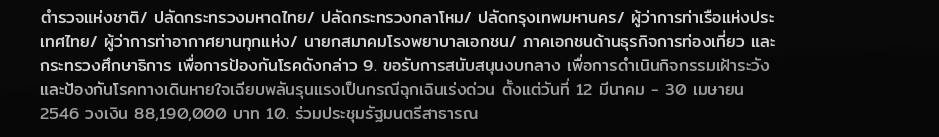ตำรวจแห่งชาติ/ ปลัดกระทรวงมหาดไทย/ ปลัดกระทรวงกลาโหม/ ปลัดกรุงเทพมหานคร/ ผู้ว่าการท่าเรือแห่งประเทศไทย/ ผู้ว่าการท่าอากาศยานทุกแห่ง/ นายกสมาคมโรงพยาบาลเอกชน/ ภาคเอกชนด้านธุรกิจการท่องเที่ยว และกระทรวงศึกษาธิการ เพื่อการป้องกันโรคดังกล่าว 9. ขอรับการสนับสนุนงบกลาง เพื่อการดำเนินกิจกรรมเฝ้าระวังและป้องกันโรคทางเดินหายใจเฉียบพลันรุนแรงเป็นกรณีฉุกเฉินเร่งด่วน ตั้งแต่วันที่ 12 มีนาคม - 30 เมษายน 2546 วงเงิน 88,190,000 บาท 10. ร่วมประชุมรัฐมนตรีสาธารณ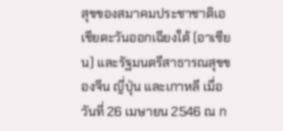สุขของสมาคมประชาชาติเอเชียตะวันออกเฉียงใต้ (อาเซียน) และรัฐมนตรีสาธารณสุขของจีน ญี่ปุ่น และเกาหลี เมื่อวันที่ 26 เมษายน 2546 ณ ก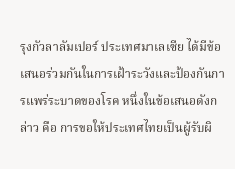รุงกัวลาลัมเปอร์ ประเทศมาเลเซีย ได้มีข้อเสนอร่วมกันในการเฝ้าระวังและป้องกันการแพร่ระบาดของโรค หนึ่งในข้อเสนอดังกล่าว คือ การขอให้ประเทศไทยเป็นผู้รับผิ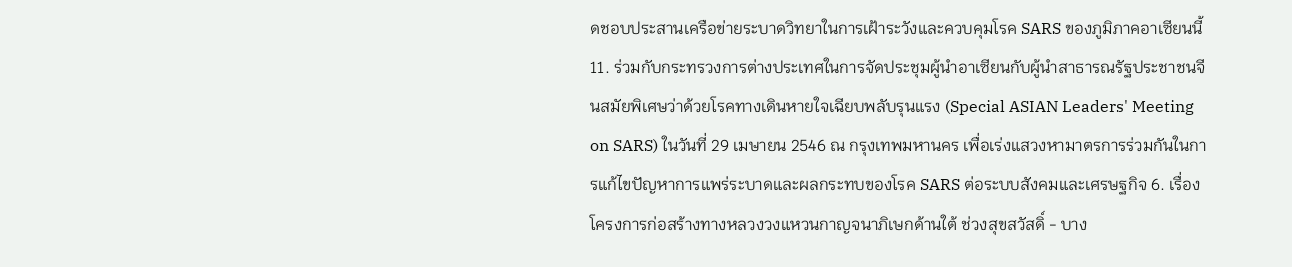ดชอบประสานเครือข่ายระบาดวิทยาในการเฝ้าระวังและควบคุมโรค SARS ของภูมิภาคอาเซียนนี้ 11. ร่วมกับกระทรวงการต่างประเทศในการจัดประชุมผู้นำอาเซียนกับผู้นำสาธารณรัฐประชาชนจีนสมัยพิเศษว่าด้วยโรคทางเดินหายใจเฉียบพลับรุนแรง (Special ASIAN Leaders' Meeting on SARS) ในวันที่ 29 เมษายน 2546 ณ กรุงเทพมหานคร เพื่อเร่งแสวงหามาตรการร่วมกันในการแก้ไขปัญหาการแพร่ระบาดและผลกระทบของโรค SARS ต่อระบบสังคมและเศรษฐกิจ 6. เรื่อง โครงการก่อสร้างทางหลวงวงแหวนกาญจนาภิเษกด้านใต้ ช่วงสุขสวัสดิ์ - บาง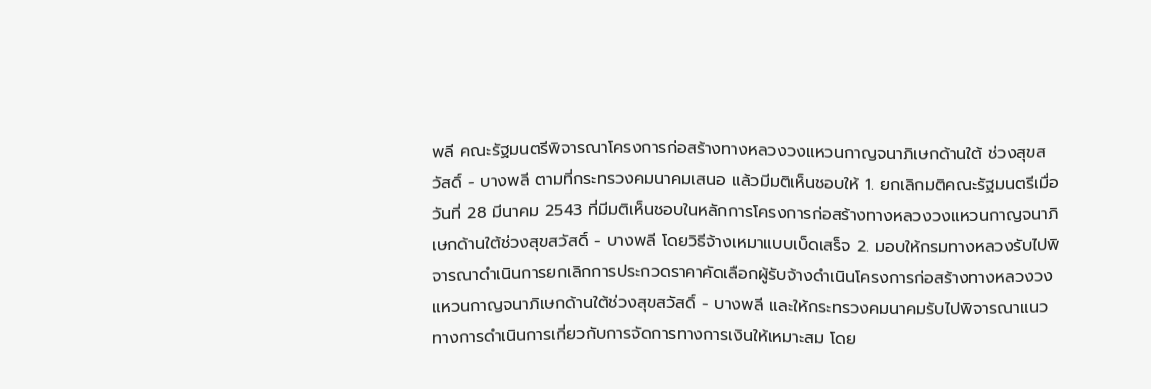พลี คณะรัฐมนตรีพิจารณาโครงการก่อสร้างทางหลวงวงแหวนกาญจนาภิเษกด้านใต้ ช่วงสุขสวัสดิ์ - บางพลี ตามที่กระทรวงคมนาคมเสนอ แล้วมีมติเห็นชอบให้ 1. ยกเลิกมติคณะรัฐมนตรีเมื่อวันที่ 28 มีนาคม 2543 ที่มีมติเห็นชอบในหลักการโครงการก่อสร้างทางหลวงวงแหวนกาญจนาภิเษกด้านใต้ช่วงสุขสวัสดิ์ - บางพลี โดยวิธีจ้างเหมาแบบเบ็ดเสร็จ 2. มอบให้กรมทางหลวงรับไปพิจารณาดำเนินการยกเลิกการประกวดราคาคัดเลือกผู้รับจ้างดำเนินโครงการก่อสร้างทางหลวงวงแหวนกาญจนาภิเษกด้านใต้ช่วงสุขสวัสดิ์ - บางพลี และให้กระทรวงคมนาคมรับไปพิจารณาแนวทางการดำเนินการเกี่ยวกับการจัดการทางการเงินให้เหมาะสม โดย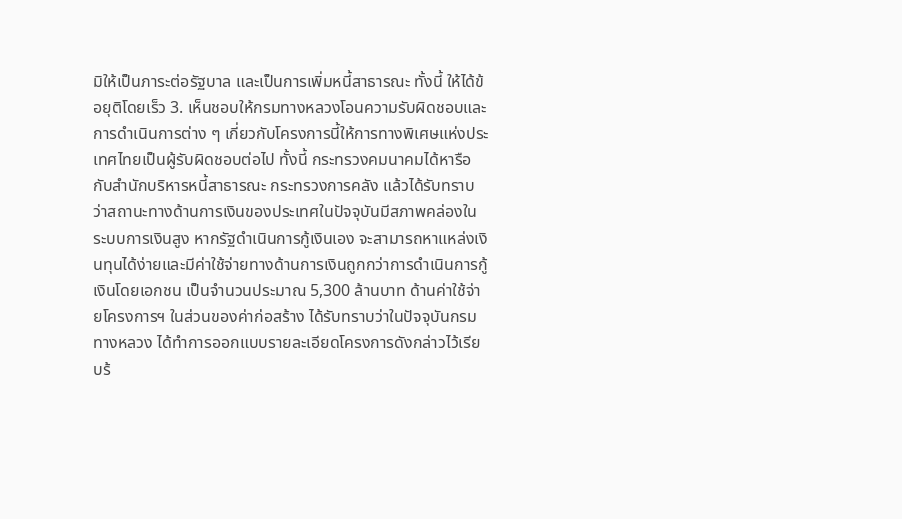มิให้เป็นภาระต่อรัฐบาล และเป็นการเพิ่มหนี้สาธารณะ ทั้งนี้ ให้ได้ข้อยุติโดยเร็ว 3. เห็นชอบให้กรมทางหลวงโอนความรับผิดชอบและการดำเนินการต่าง ๆ เกี่ยวกับโครงการนี้ให้การทางพิเศษแห่งประเทศไทยเป็นผู้รับผิดชอบต่อไป ทั้งนี้ กระทรวงคมนาคมได้หารือกับสำนักบริหารหนี้สาธารณะ กระทรวงการคลัง แล้วได้รับทราบว่าสถานะทางด้านการเงินของประเทศในปัจจุบันมีสภาพคล่องในระบบการเงินสูง หากรัฐดำเนินการกู้เงินเอง จะสามารถหาแหล่งเงินทุนได้ง่ายและมีค่าใช้จ่ายทางด้านการเงินถูกกว่าการดำเนินการกู้เงินโดยเอกชน เป็นจำนวนประมาณ 5,300 ล้านบาท ด้านค่าใช้จ่ายโครงการฯ ในส่วนของค่าก่อสร้าง ได้รับทราบว่าในปัจจุบันกรมทางหลวง ได้ทำการออกแบบรายละเอียดโครงการดังกล่าวไว้เรียบร้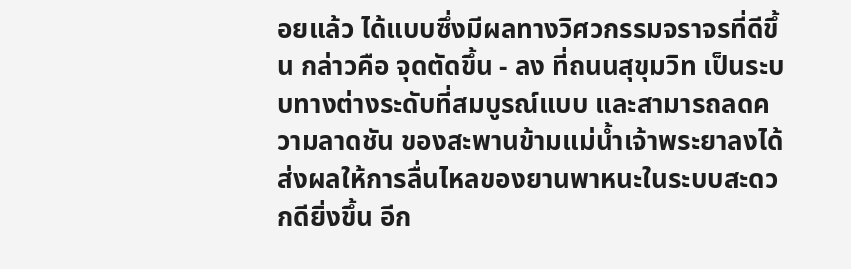อยแล้ว ได้แบบซึ่งมีผลทางวิศวกรรมจราจรที่ดีขึ้น กล่าวคือ จุดตัดขึ้น - ลง ที่ถนนสุขุมวิท เป็นระบบทางต่างระดับที่สมบูรณ์แบบ และสามารถลดความลาดชัน ของสะพานข้ามแม่น้ำเจ้าพระยาลงได้ ส่งผลให้การลื่นไหลของยานพาหนะในระบบสะดวกดียิ่งขึ้น อีก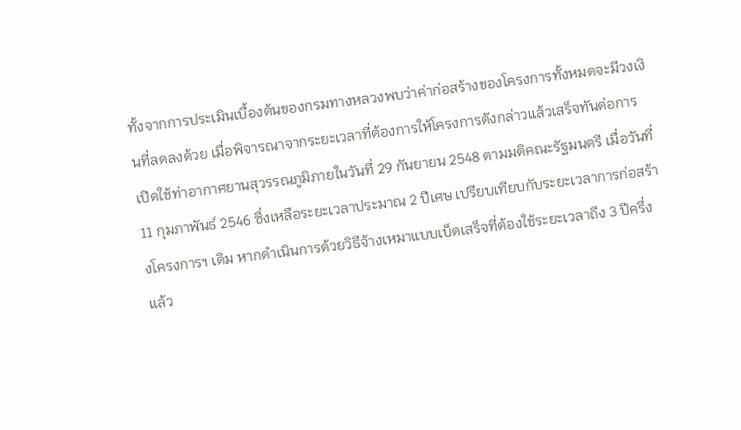ทั้งจากการประเมินเบื้องต้นของกรมทางหลวงพบว่าค่าก่อสร้างของโครงการทั้งหมดจะมีวงเงินที่ลดลงด้วย เมื่อพิจารณาจากระยะเวลาที่ต้องการให้โครงการดังกล่าวแล้วเสร็จทันต่อการเปิดใช้ท่าอากาศยานสุวรรณภูมิภายในวันที่ 29 กันยายน 2548 ตามมติคณะรัฐมนตรี เมื่อวันที่ 11 กุมภาพันธ์ 2546 ซึ่งเหลือระยะเวลาประมาณ 2 ปีเศษ เปรียบเทียบกับระยะเวลาการก่อสร้างโครงการฯ เดิม หากดำเนินการด้วยวิธีจ้างเหมาแบบเบ็ดเสร็จที่ต้องใช้ระยะเวลาถึง 3 ปีครึ่ง แล้ว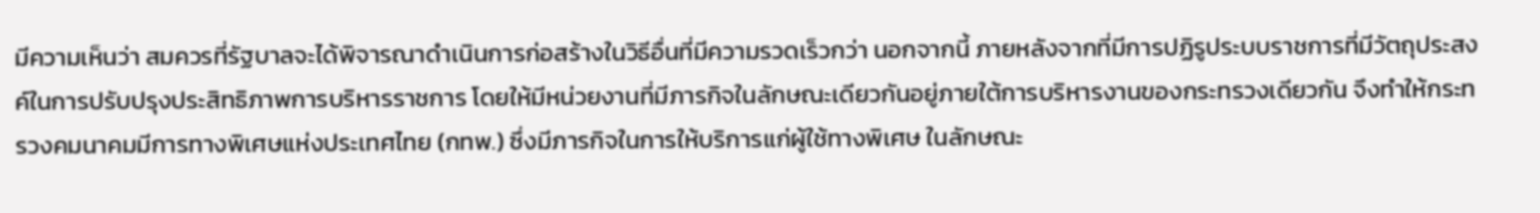มีความเห็นว่า สมควรที่รัฐบาลจะได้พิจารณาดำเนินการก่อสร้างในวิธีอื่นที่มีความรวดเร็วกว่า นอกจากนี้ ภายหลังจากที่มีการปฏิรูประบบราชการที่มีวัตถุประสงค์ในการปรับปรุงประสิทธิภาพการบริหารราชการ โดยให้มีหน่วยงานที่มีภารกิจในลักษณะเดียวกันอยู่ภายใต้การบริหารงานของกระทรวงเดียวกัน จึงทำให้กระทรวงคมนาคมมีการทางพิเศษแห่งประเทศไทย (กทพ.) ซึ่งมีภารกิจในการให้บริการแก่ผู้ใช้ทางพิเศษ ในลักษณะ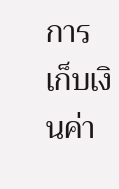การเก็บเงินค่า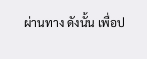ผ่านทาง ดังนั้น เพื่อป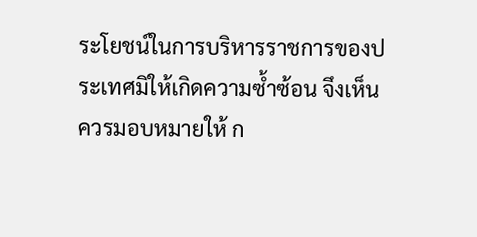ระโยชน์ในการบริหารราชการของประเทศมิให้เกิดความซ้ำซ้อน จึงเห็นควรมอบหมายให้ ก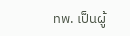ทพ. เป็นผู้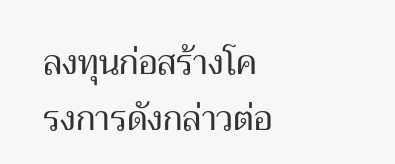ลงทุนก่อสร้างโครงการดังกล่าวต่อ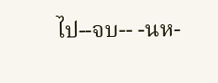ไป--จบ-- -นห-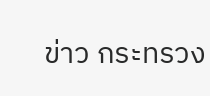ข่าว กระทรวง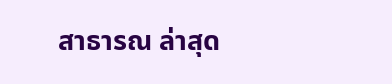สาธารณ ล่าสุด